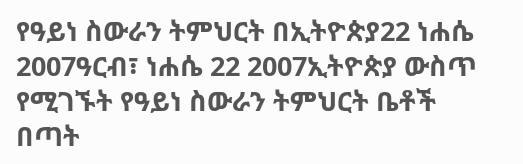የዓይነ ስውራን ትምህርት በኢትዮጵያ22 ነሐሴ 2007ዓርብ፣ ነሐሴ 22 2007ኢትዮጵያ ውስጥ የሚገኙት የዓይነ ስውራን ትምህርት ቤቶች በጣት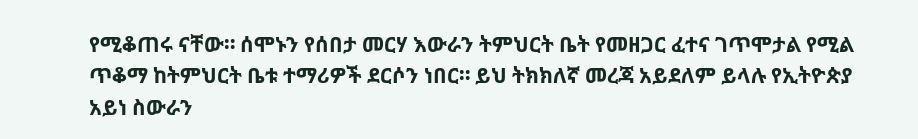የሚቆጠሩ ናቸው። ሰሞኑን የሰበታ መርሃ እውራን ትምህርት ቤት የመዘጋር ፈተና ገጥሞታል የሚል ጥቆማ ከትምህርት ቤቱ ተማሪዎች ደርሶን ነበር። ይህ ትክክለኛ መረጃ አይደለም ይላሉ የኢትዮጵያ አይነ ስውራን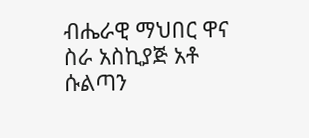ብሔራዊ ማህበር ዋና ስራ አስኪያጅ አቶ ሱልጣን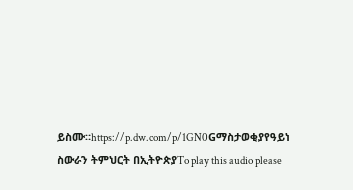ይስሙ።https://p.dw.com/p/1GN0Gማስታወቂያየዓይነ ስውራን ትምህርት በኢትዮጵያTo play this audio please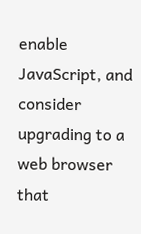enable JavaScript, and consider upgrading to a web browser that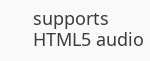supports HTML5 audio